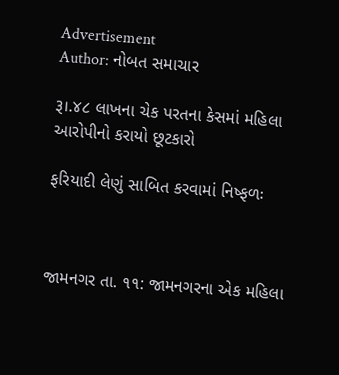Advertisement
Author: નોબત સમાચાર

રૂ।.૪૮ લાખના ચેક પરતના કેસમાં મહિલા આરોપીનો કરાયો છૂટકારો

ફરિયાદી લેણું સાબિત કરવામાં નિષ્ફળઃ



જામનગર તા. ૧૧: જામનગરના એક મહિલા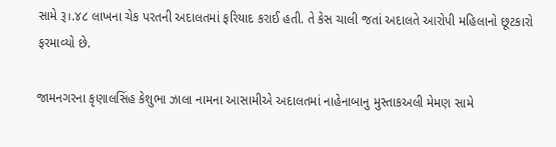સામે રૂ।.૪૮ લાખના ચેક પરતની અદાલતમાં ફરિયાદ કરાઈ હતી. તે કેસ ચાલી જતાં અદાલતે આરોપી મહિલાનો છૂટકારો ફરમાવ્યો છે.

જામનગરના કૃણાલસિંહ કેશુભા ઝાલા નામના આસામીએ અદાલતમાં નાહેનાબાનુ મુસ્તાકઅલી મેમણ સામે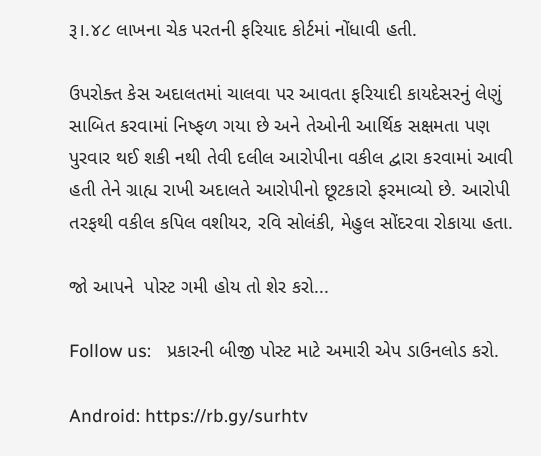રૂ।.૪૮ લાખના ચેક પરતની ફરિયાદ કોર્ટમાં નોંધાવી હતી.

ઉપરોક્ત કેસ અદાલતમાં ચાલવા પર આવતા ફરિયાદી કાયદેસરનું લેણું સાબિત કરવામાં નિષ્ફળ ગયા છે અને તેઓની આર્થિક સક્ષમતા પણ પુરવાર થઈ શકી નથી તેવી દલીલ આરોપીના વકીલ દ્વારા કરવામાં આવી હતી તેને ગ્રાહ્ય રાખી અદાલતે આરોપીનો છૂટકારો ફરમાવ્યો છે. આરોપી તરફથી વકીલ કપિલ વશીયર, રવિ સોલંકી, મેહુલ સોંદરવા રોકાયા હતા.

જો આપને  પોસ્ટ ગમી હોય તો શેર કરો...

Follow us:   પ્રકારની બીજી પોસ્ટ માટે અમારી એપ ડાઉનલોડ કરો.

Android: https://rb.gy/surhtv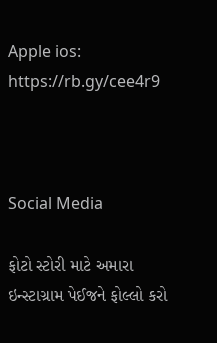Apple ios: https://rb.gy/cee4r9



Social Media

ફોટો સ્ટોરી માટે અમારા ઇન્સ્ટાગ્રામ પેઈજને ફોલ્લો કરો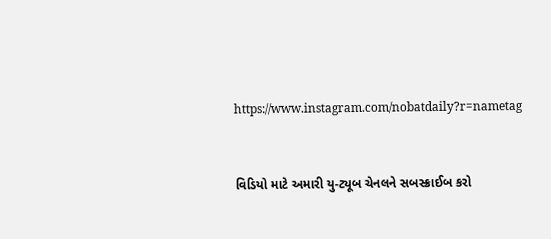https://www.instagram.com/nobatdaily?r=nametag



વિડિયો માટે અમારી યુ-ટ્યૂબ ચેનલને સબસ્ક્રાઈબ કરો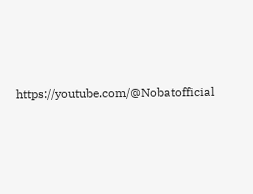https://youtube.com/@Nobatofficial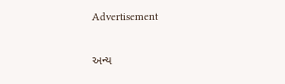Advertisement

અન્ય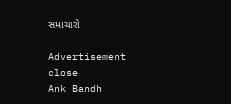સમાચારો

Advertisement
close
Ank Bandh